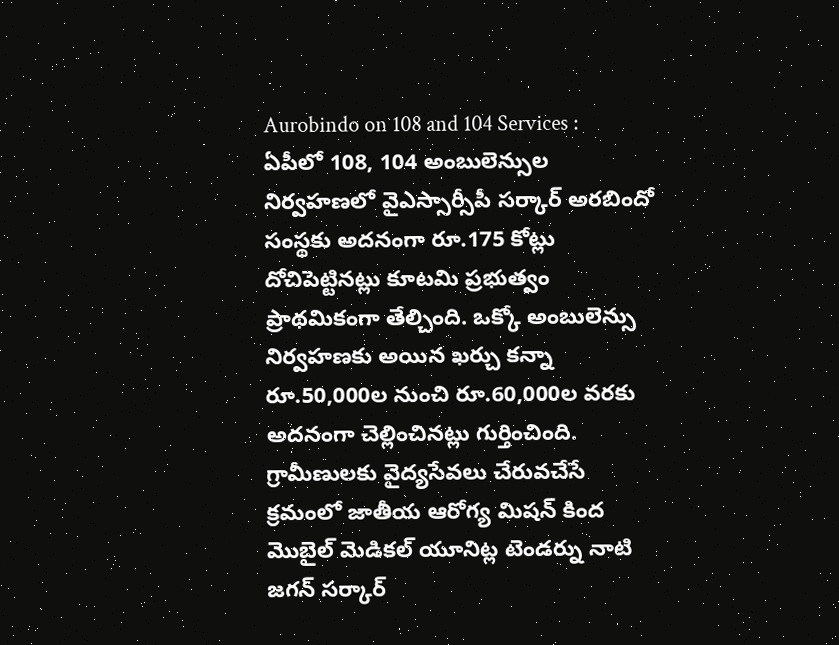Aurobindo on 108 and 104 Services : ఏపీలో 108, 104 అంబులెన్సుల నిర్వహణలో వైఎస్సార్సీపీ సర్కార్ అరబిందో సంస్థకు అదనంగా రూ.175 కోట్లు దోచిపెట్టినట్లు కూటమి ప్రభుత్వం ప్రాథమికంగా తేల్చింది. ఒక్కో అంబులెన్సు నిర్వహణకు అయిన ఖర్చు కన్నా రూ.50,000ల నుంచి రూ.60,000ల వరకు అదనంగా చెల్లించినట్లు గుర్తించింది. గ్రామీణులకు వైద్యసేవలు చేరువచేసే క్రమంలో జాతీయ ఆరోగ్య మిషన్ కింద మొబైల్ మెడికల్ యూనిట్ల టెండర్ను నాటి జగన్ సర్కార్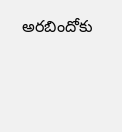అరబిందోకు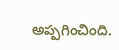అప్పగించింది.